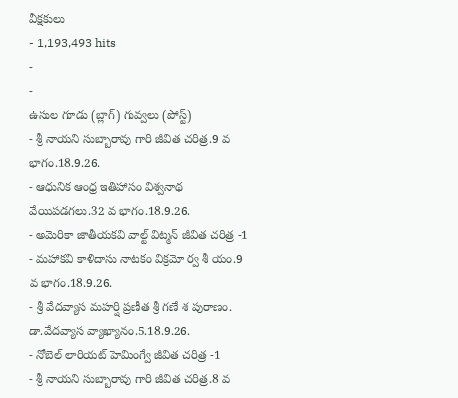వీక్షకులు
- 1,193,493 hits
-
-
ఉసుల గూడు (బ్లాగ్) గువ్వలు (పోస్ట్)
- శ్రీ నాయని సుబ్బారావు గారి జీవిత చరిత్ర.9 వ భాగం.18.9.26.
- ఆధునిక ఆంధ్ర ఇతిహాసం విశ్వనాథ వేయిపడగలు.32 వ భాగం.18.9.26.
- అమెరికా జాతీయకవి వాల్ట్ విట్మన్ జీవిత చరిత్ర -1
- మహాకవి కాళిదాసు నాటకం విక్రమో ర్వ శీ యం.9 వ భాగం.18.9.26.
- శ్రీ వేదవ్యాస మహర్షి ప్రణీత శ్రీ గణే శ పురాణం. డా.వేదవ్యాస వ్యాఖ్యానం.5.18.9.26.
- నోబెల్ లారియట్ హెమింగ్వే జీవిత చరిత్ర -1
- శ్రీ నాయని సుబ్బారావు గారి జీవిత చరిత్ర.8 వ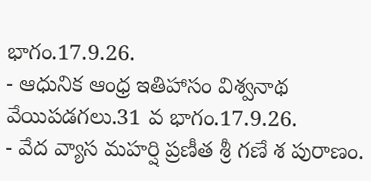భాగం.17.9.26.
- ఆధునిక ఆంధ్ర ఇతిహాసం విశ్వనాథ వేయిపడగలు.31 వ భాగం.17.9.26.
- వేద వ్యాస మహర్షి ప్రణీత శ్రీ గణే శ పురాణం.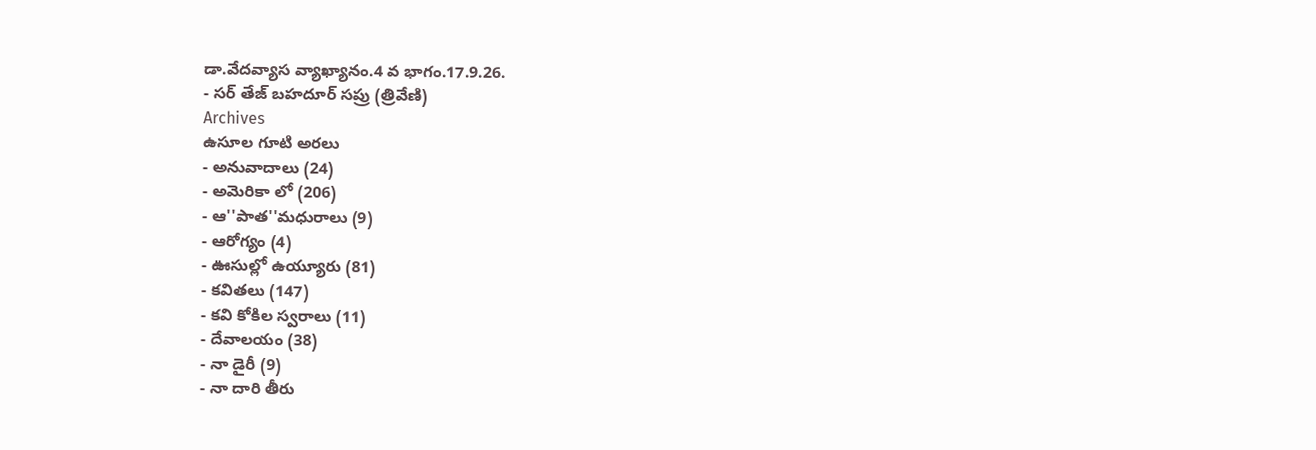డా.వేదవ్యాస వ్యాఖ్యానం.4 వ భాగం.17.9.26.
- సర్ తేజ్ బహదూర్ సప్రు (త్రివేణి)
Archives
ఉసూల గూటి అరలు
- అనువాదాలు (24)
- అమెరికా లో (206)
- ఆ''పాత''మధురాలు (9)
- ఆరోగ్యం (4)
- ఊసుల్లో ఉయ్యూరు (81)
- కవితలు (147)
- కవి కోకిల స్వరాలు (11)
- దేవాలయం (38)
- నా డైరీ (9)
- నా దారి తీరు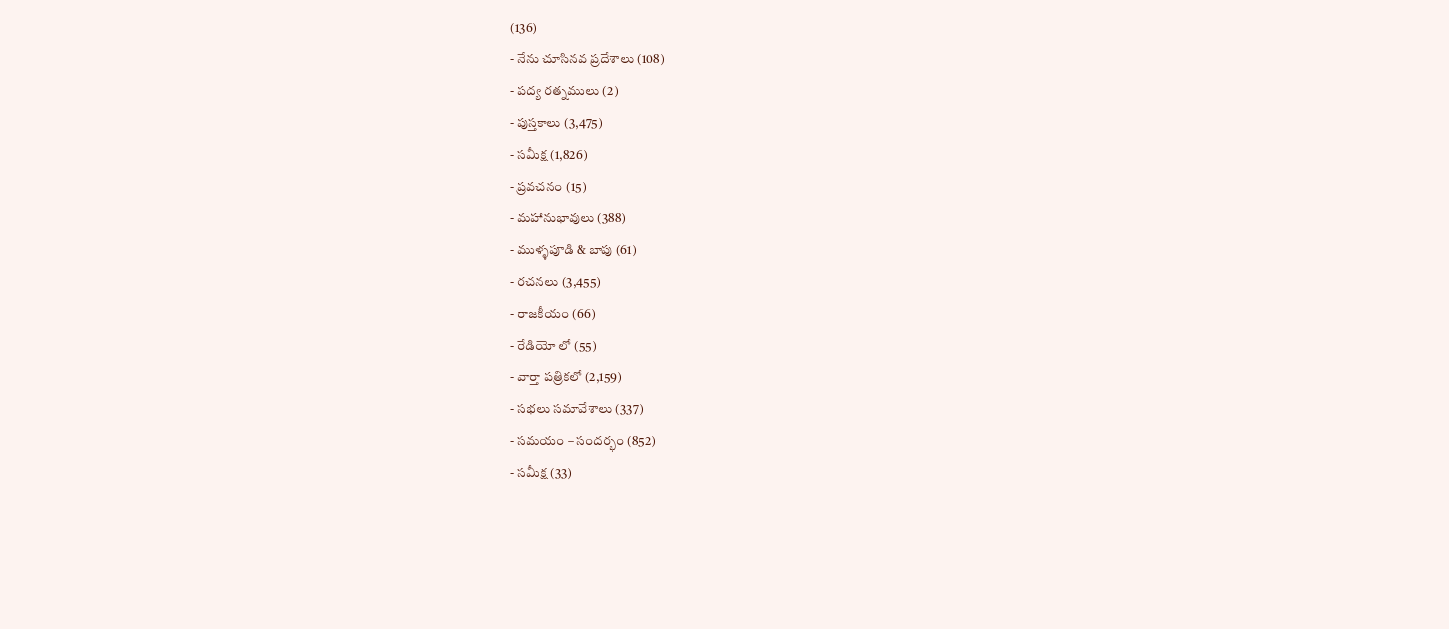(136)
- నేను చూసినవ ప్రదేశాలు (108)
- పద్య రత్నములు (2)
- పుస్తకాలు (3,475)
- సమీక్ష (1,826)
- ప్రవచనం (15)
- మహానుభావులు (388)
- ముళ్ళపూడి & బాపు (61)
- రచనలు (3,455)
- రాజకీయం (66)
- రేడియో లో (55)
- వార్తా పత్రికలో (2,159)
- సభలు సమావేశాలు (337)
- సమయం – సందర్భం (852)
- సమీక్ష (33)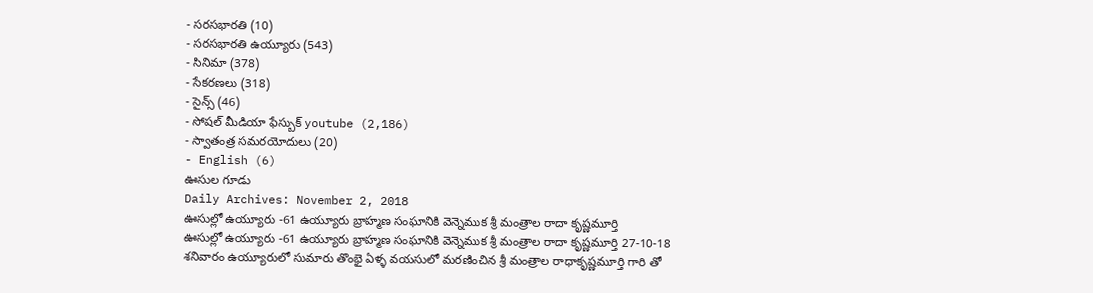- సరసభారతి (10)
- సరసభారతి ఉయ్యూరు (543)
- సినిమా (378)
- సేకరణలు (318)
- సైన్స్ (46)
- సోషల్ మీడియా ఫేస్బుక్ youtube (2,186)
- స్వాతంత్ర సమరయోదులు (20)
- English (6)
ఊసుల గూడు
Daily Archives: November 2, 2018
ఊసుల్లో ఉయ్యూరు -61 ఉయ్యూరు బ్రాహ్మణ సంఘానికి వెన్నెముక శ్రీ మంత్రాల రాదా కృష్ణమూర్తి
ఊసుల్లో ఉయ్యూరు -61 ఉయ్యూరు బ్రాహ్మణ సంఘానికి వెన్నెముక శ్రీ మంత్రాల రాదా కృష్ణమూర్తి 27-10-18 శనివారం ఉయ్యూరులో సుమారు తొంభై ఏళ్ళ వయసులో మరణించిన శ్రీ మంత్రాల రాధాకృష్ణమూర్తి గారి తో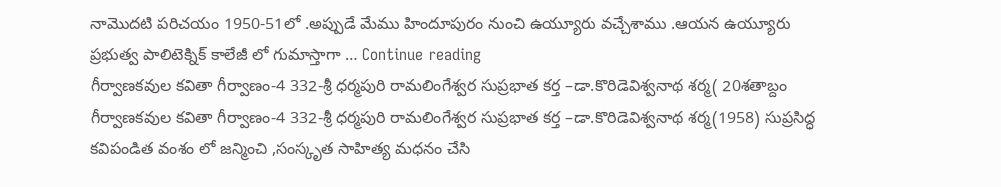నామొదటి పరిచయం 1950-51లో .అప్పుడే మేము హిందూపురం నుంచి ఉయ్యూరు వచ్చేశాము .ఆయన ఉయ్యూరు ప్రభుత్వ పాలిటెక్నిక్ కాలేజీ లో గుమాస్తాగా … Continue reading
గీర్వాణకవుల కవితా గీర్వాణం-4 332-శ్రీ ధర్మపురి రామలింగేశ్వర సుప్రభాత కర్త –డా.కొరిడెవిశ్వనాథ శర్మ( 20శతాబ్దం
గీర్వాణకవుల కవితా గీర్వాణం-4 332-శ్రీ ధర్మపురి రామలింగేశ్వర సుప్రభాత కర్త –డా.కొరిడెవిశ్వనాథ శర్మ(1958) సుప్రసిద్ధ కవిపండిత వంశం లో జన్మించి ,సంస్కృత సాహిత్య మధనం చేసి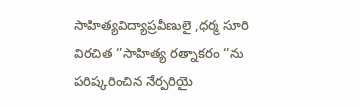సాహిత్యవిద్యాప్రవీణులై ,ధర్మ సూరి విరచిత ‘’సాహిత్య రత్నాకరం ‘’ను పరిష్కరించిన నేర్పరియై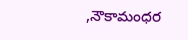,నౌకామంధర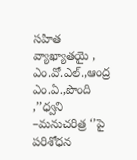సహిత వ్యాఖ్యాతయై , ఎం.వో.ఎల్.,ఆంద్ర ఎం.ఏ.,పొంది ,’’ధ్వని –మనుచరిత్ర ‘’పై పరిశోధన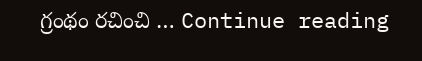గ్రంథం రచించి … Continue reading